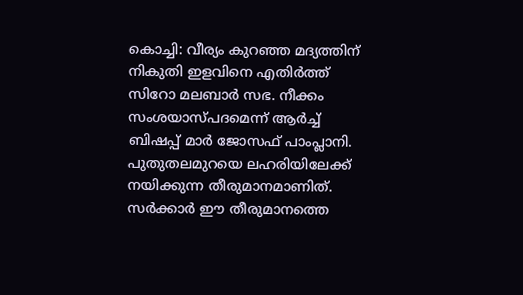കൊച്ചി: വീര്യം കുറഞ്ഞ മദ്യത്തിന് നികുതി ഇളവിനെ എതിർത്ത് സിറോ മലബാർ സഭ. നീക്കം സംശയാസ്പദമെന്ന് ആർച്ച് ബിഷപ്പ് മാർ ജോസഫ് പാംപ്ലാനി. പുതുതലമുറയെ ലഹരിയിലേക്ക് നയിക്കുന്ന തീരുമാനമാണിത്. സർക്കാർ ഈ തീരുമാനത്തെ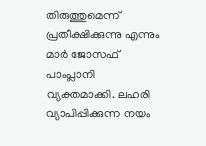തിരുത്തുമെന്ന് പ്രതീക്ഷിക്കുന്നു എന്നും മാർ ജോസഫ് പാംപ്ലാനി വ്യക്തമാക്കി. ലഹരി വ്യാപിപ്പിക്കുന്ന നയം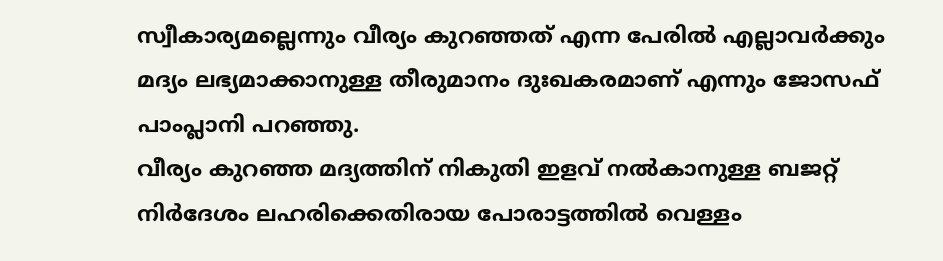സ്വീകാര്യമല്ലെന്നും വീര്യം കുറഞ്ഞത് എന്ന പേരിൽ എല്ലാവർക്കും മദ്യം ലഭ്യമാക്കാനുള്ള തീരുമാനം ദുഃഖകരമാണ് എന്നും ജോസഫ് പാംപ്ലാനി പറഞ്ഞു.
വീര്യം കുറഞ്ഞ മദ്യത്തിന് നികുതി ഇളവ് നൽകാനുള്ള ബജറ്റ് നിർദേശം ലഹരിക്കെതിരായ പോരാട്ടത്തിൽ വെള്ളം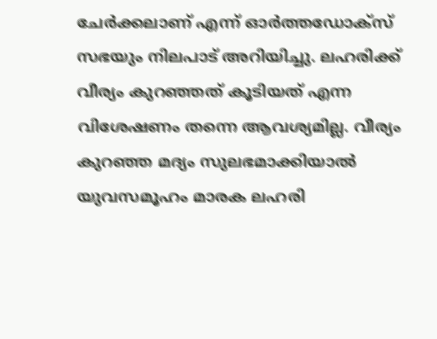ചേർക്കലാണ് എന്ന് ഓർത്തഡോക്സ് സഭയും നിലപാട് അറിയിച്ചു. ലഹരിക്ക് വീര്യം കുറഞ്ഞത് കൂടിയത് എന്ന വിശേഷണം തന്നെ ആവശ്യമില്ല. വീര്യം കുറഞ്ഞ മദ്യം സുലഭമാക്കിയാൽ യുവസമൂഹം മാരക ലഹരി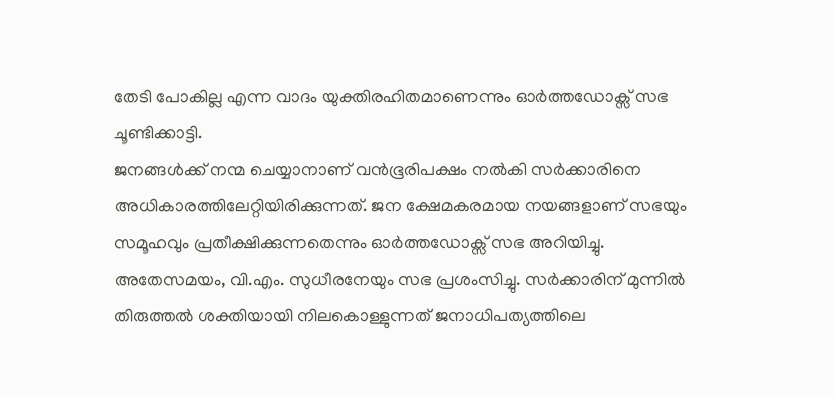തേടി പോകില്ല എന്ന വാദം യുക്തിരഹിതമാണെന്നും ഓർത്തഡോക്സ് സഭ ചൂണ്ടിക്കാട്ടി.
ജനങ്ങൾക്ക് നന്മ ചെയ്യാനാണ് വൻഭൂരിപക്ഷം നൽകി സർക്കാരിനെ അധികാരത്തിലേറ്റിയിരിക്കുന്നത്. ജന ക്ഷേമകരമായ നയങ്ങളാണ് സഭയും സമൂഹവും പ്രതീക്ഷിക്കുന്നതെന്നും ഓർത്തഡോക്സ് സഭ അറിയിച്ചു. അതേസമയം, വി.എം. സുധീരനേയും സഭ പ്രശംസിച്ചു. സർക്കാരിന് മുന്നിൽ തിരുത്തൽ ശക്തിയായി നിലകൊള്ളുന്നത് ജനാധിപത്യത്തിലെ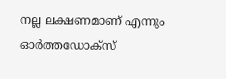നല്ല ലക്ഷണമാണ് എന്നും ഓർത്തഡോക്സ്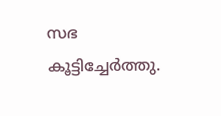സഭ കൂട്ടിച്ചേർത്തു.